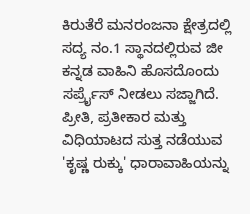ಕಿರುತೆರೆ ಮನರಂಜನಾ ಕ್ಷೇತ್ರದಲ್ಲಿ ಸದ್ಯ ನಂ.1 ಸ್ಥಾನದಲ್ಲಿರುವ ಜೀ ಕನ್ನಡ ವಾಹಿನಿ ಹೊಸದೊಂದು ಸರ್ಪ್ರೈಸ್ ನೀಡಲು ಸಜ್ಜಾಗಿದೆ. ಪ್ರೀತಿ, ಪ್ರತೀಕಾರ ಮತ್ತು ವಿಧಿಯಾಟದ ಸುತ್ತ ನಡೆಯುವ 'ಕೃಷ್ಣ ರುಕ್ಕು' ಧಾರಾವಾಹಿಯನ್ನು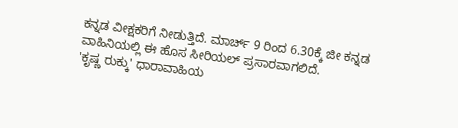ಕನ್ನಡ ವೀಕ್ಷಕರಿಗೆ ನೀಡುತ್ತಿದೆ. ಮಾರ್ಚ್ 9 ರಿಂದ 6.30ಕ್ಕೆ ಜೀ ಕನ್ನಡ ವಾಹಿನಿಯಲ್ಲಿ ಈ ಹೊಸ ಸೀರಿಯಲ್ ಪ್ರಸಾರವಾಗಲಿದೆ.
'ಕೃಷ್ಣ ರುಕ್ಕು' ಧಾರಾವಾಹಿಯ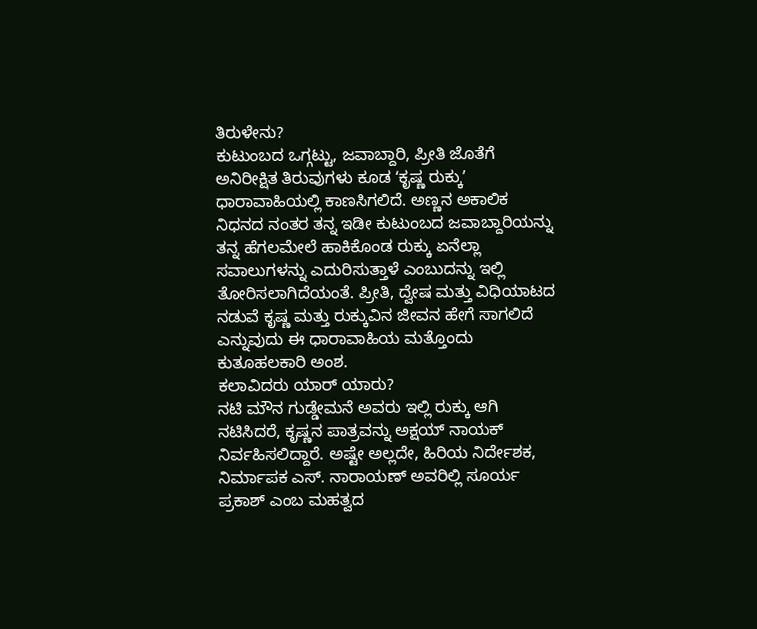ತಿರುಳೇನು?
ಕುಟುಂಬದ ಒಗ್ಗಟ್ಟು, ಜವಾಬ್ದಾರಿ, ಪ್ರೀತಿ ಜೊತೆಗೆ ಅನಿರೀಕ್ಷಿತ ತಿರುವುಗಳು ಕೂಡ ʻಕೃಷ್ಣ ರುಕ್ಕುʼ ಧಾರಾವಾಹಿಯಲ್ಲಿ ಕಾಣಸಿಗಲಿದೆ. ಅಣ್ಣನ ಅಕಾಲಿಕ ನಿಧನದ ನಂತರ ತನ್ನ ಇಡೀ ಕುಟುಂಬದ ಜವಾಬ್ದಾರಿಯನ್ನು ತನ್ನ ಹೆಗಲಮೇಲೆ ಹಾಕಿಕೊಂಡ ರುಕ್ಕು ಏನೆಲ್ಲಾ ಸವಾಲುಗಳನ್ನು ಎದುರಿಸುತ್ತಾಳೆ ಎಂಬುದನ್ನು ಇಲ್ಲಿ ತೋರಿಸಲಾಗಿದೆಯಂತೆ. ಪ್ರೀತಿ, ದ್ವೇಷ ಮತ್ತು ವಿಧಿಯಾಟದ ನಡುವೆ ಕೃಷ್ಣ ಮತ್ತು ರುಕ್ಕುವಿನ ಜೀವನ ಹೇಗೆ ಸಾಗಲಿದೆ ಎನ್ನುವುದು ಈ ಧಾರಾವಾಹಿಯ ಮತ್ತೊಂದು ಕುತೂಹಲಕಾರಿ ಅಂಶ.
ಕಲಾವಿದರು ಯಾರ್ ಯಾರು?
ನಟಿ ಮೌನ ಗುಡ್ಡೇಮನೆ ಅವರು ಇಲ್ಲಿ ರುಕ್ಕು ಆಗಿ ನಟಿಸಿದರೆ, ಕೃಷ್ಣನ ಪಾತ್ರವನ್ನು ಅಕ್ಷಯ್ ನಾಯಕ್ ನಿರ್ವಹಿಸಲಿದ್ದಾರೆ. ಅಷ್ಟೇ ಅಲ್ಲದೇ, ಹಿರಿಯ ನಿರ್ದೇಶಕ, ನಿರ್ಮಾಪಕ ಎಸ್. ನಾರಾಯಣ್ ಅವರಿಲ್ಲಿ ಸೂರ್ಯ ಪ್ರಕಾಶ್ ಎಂಬ ಮಹತ್ವದ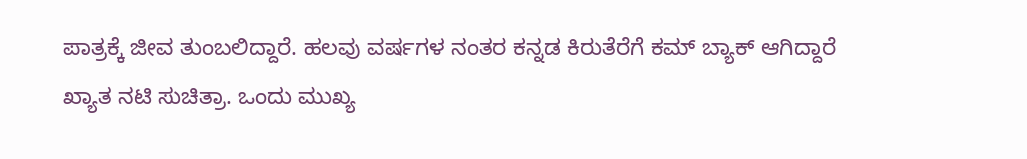ಪಾತ್ರಕ್ಕೆ ಜೀವ ತುಂಬಲಿದ್ದಾರೆ. ಹಲವು ವರ್ಷಗಳ ನಂತರ ಕನ್ನಡ ಕಿರುತೆರೆಗೆ ಕಮ್ ಬ್ಯಾಕ್ ಆಗಿದ್ದಾರೆ ಖ್ಯಾತ ನಟಿ ಸುಚಿತ್ರಾ. ಒಂದು ಮುಖ್ಯ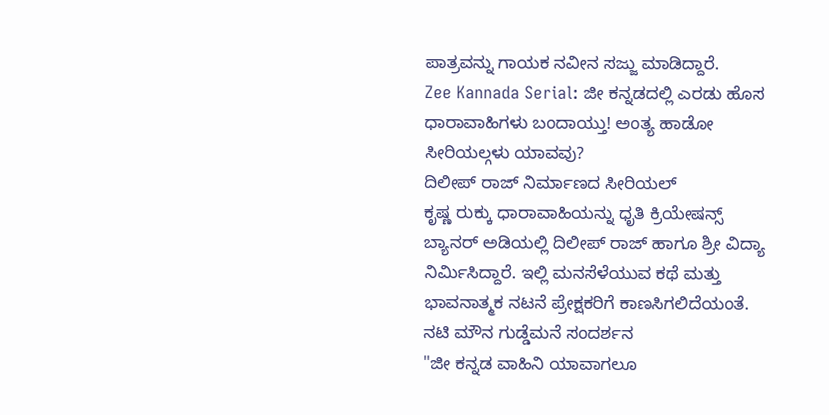ಪಾತ್ರವನ್ನು ಗಾಯಕ ನವೀನ ಸಜ್ಜು ಮಾಡಿದ್ದಾರೆ.
Zee Kannada Serial: ಜೀ ಕನ್ನಡದಲ್ಲಿ ಎರಡು ಹೊಸ ಧಾರಾವಾಹಿಗಳು ಬಂದಾಯ್ತು! ಅಂತ್ಯ ಹಾಡೋ ಸೀರಿಯಲ್ಗಳು ಯಾವವು?
ದಿಲೀಪ್ ರಾಜ್ ನಿರ್ಮಾಣದ ಸೀರಿಯಲ್
ಕೃಷ್ಣ ರುಕ್ಕು ಧಾರಾವಾಹಿಯನ್ನು ಧೃತಿ ಕ್ರಿಯೇಷನ್ಸ್ ಬ್ಯಾನರ್ ಅಡಿಯಲ್ಲಿ ದಿಲೀಪ್ ರಾಜ್ ಹಾಗೂ ಶ್ರೀ ವಿದ್ಯಾ ನಿರ್ಮಿಸಿದ್ದಾರೆ. ಇಲ್ಲಿ ಮನಸೆಳೆಯುವ ಕಥೆ ಮತ್ತು ಭಾವನಾತ್ಮಕ ನಟನೆ ಪ್ರೇಕ್ಷಕರಿಗೆ ಕಾಣಸಿಗಲಿದೆಯಂತೆ.
ನಟಿ ಮೌನ ಗುಡ್ಡೆಮನೆ ಸಂದರ್ಶನ
"ಜೀ ಕನ್ನಡ ವಾಹಿನಿ ಯಾವಾಗಲೂ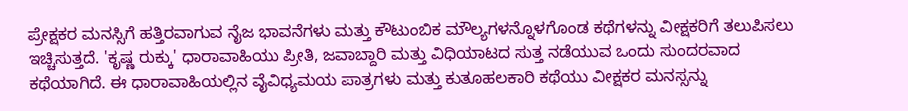ಪ್ರೇಕ್ಷಕರ ಮನಸ್ಸಿಗೆ ಹತ್ತಿರವಾಗುವ ನೈಜ ಭಾವನೆಗಳು ಮತ್ತು ಕೌಟುಂಬಿಕ ಮೌಲ್ಯಗಳನ್ನೊಳಗೊಂಡ ಕಥೆಗಳನ್ನು ವೀಕ್ಷಕರಿಗೆ ತಲುಪಿಸಲು ಇಚ್ಚಿಸುತ್ತದೆ. 'ಕೃಷ್ಣ ರುಕ್ಕು' ಧಾರಾವಾಹಿಯು ಪ್ರೀತಿ, ಜವಾಬ್ದಾರಿ ಮತ್ತು ವಿಧಿಯಾಟದ ಸುತ್ತ ನಡೆಯುವ ಒಂದು ಸುಂದರವಾದ ಕಥೆಯಾಗಿದೆ. ಈ ಧಾರಾವಾಹಿಯಲ್ಲಿನ ವೈವಿಧ್ಯಮಯ ಪಾತ್ರಗಳು ಮತ್ತು ಕುತೂಹಲಕಾರಿ ಕಥೆಯು ವೀಕ್ಷಕರ ಮನಸ್ಸನ್ನು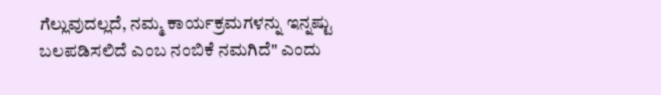ಗೆಲ್ಲುವುದಲ್ಲದೆ, ನಮ್ಮ ಕಾರ್ಯಕ್ರಮಗಳನ್ನು ಇನ್ನಷ್ಟು ಬಲಪಡಿಸಲಿದೆ ಎಂಬ ನಂಬಿಕೆ ನಮಗಿದೆ" ಎಂದು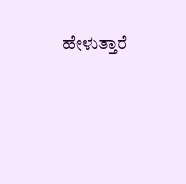ಹೇಳುತ್ತಾರೆ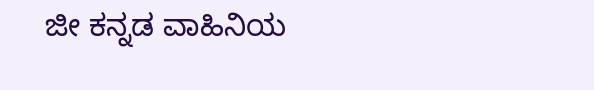ಜೀ ಕನ್ನಡ ವಾಹಿನಿಯ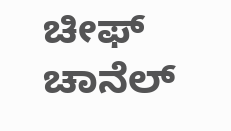ಚೀಫ್ ಚಾನೆಲ್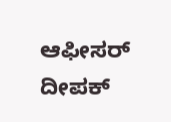ಆಫೀಸರ್ ದೀಪಕ್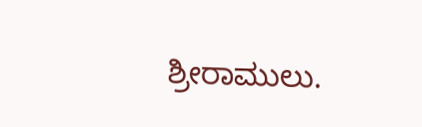ಶ್ರೀರಾಮುಲು.